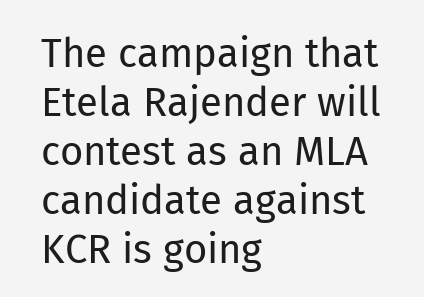The campaign that Etela Rajender will contest as an MLA candidate against KCR is going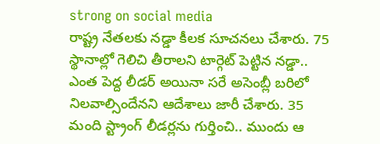strong on social media
రాష్ట్ర నేతలకు నడ్డా కీలక సూచనలు చేశారు. 75 స్థానాల్లో గెలిచి తీరాలని టార్గెట్ పెట్టిన నడ్డా.. ఎంత పెద్ద లీడర్ అయినా సరే అసెంబ్లీ బరిలో నిలవాల్సిందేనని ఆదేశాలు జారీ చేశారు. 35 మంది స్ట్రాంగ్ లీడర్లను గుర్తించి.. ముందు ఆ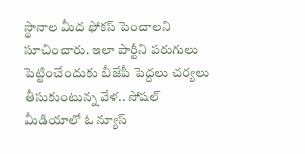స్థానాల మీద ఫోకస్ పెంచాలని సూచించారు. ఇలా పార్టీని పరుగులు పెట్టించేందుకు బీజేపీ పెద్దలు చర్యలు తీసుకుంటున్న వేళ.. సోషల్ మీడియాలో ఓ న్యూస్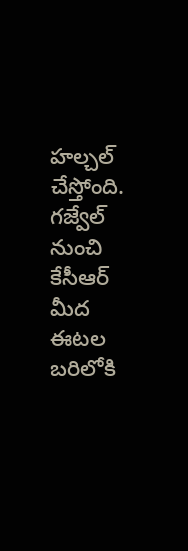హల్చల్ చేస్తోంది. గజ్వేల్ నుంచి కేసీఆర్ మీద ఈటల బరిలోకి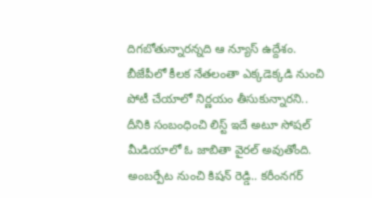దిగబోతున్నారన్నది ఆ న్యూస్ ఉద్దేశం. బీజేపీలో కీలక నేతలంతా ఎక్కడెక్కడి నుంచి పోటీ చేయాలో నిర్ణయం తీసుకున్నారని.. దీనికి సంబంధించి లిస్ట్ ఇదే అటూ సోషల్ మీడియాలో ఓ జాబితా వైరల్ అవుతోంది.
అంబర్పేట నుంచి కిషన్ రెడ్డి.. కరీంనగర్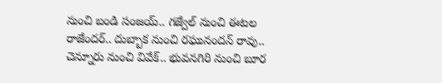నుంచి బండి సంజయ్.. గజ్వేల్ నుంచి ఈటల రాజేందర్.. దుబ్బాక నుంచి రఘునందన్ రావు.. చెన్నూరు నుంచి వివేక్.. భువనగిరి నుంచి బూర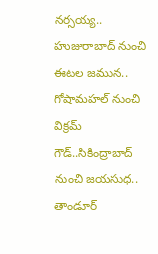నర్సయ్య.. హుజురాబాద్ నుంచి ఈటల జమున.. గోషామహల్ నుంచి విక్రమ్ గౌడ్..సికింద్రాబాద్ నుంచి జయసుధ.. తాండూర్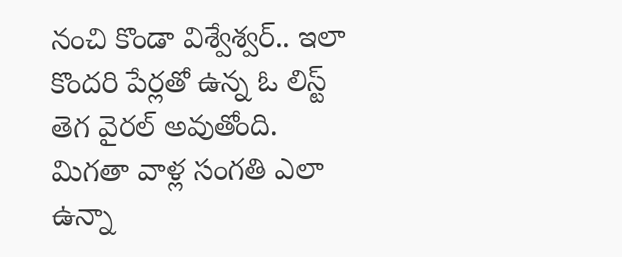నంచి కొండా విశ్వేశ్వర్.. ఇలా కొందరి పేర్లతో ఉన్న ఓ లిస్ట్ తెగ వైరల్ అవుతోంది. మిగతా వాళ్ల సంగతి ఎలా ఉన్నా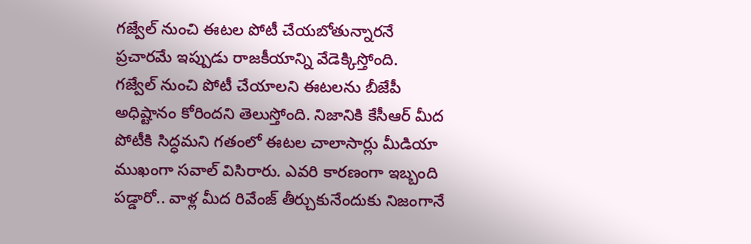గజ్వేల్ నుంచి ఈటల పోటీ చేయబోతున్నారనే ప్రచారమే ఇప్పుడు రాజకీయాన్ని వేడెక్కిస్తోంది.
గజ్వేల్ నుంచి పోటీ చేయాలని ఈటలను బీజేపీ అధిష్టానం కోరిందని తెలుస్తోంది. నిజానికి కేసీఆర్ మీద పోటీకి సిద్ధమని గతంలో ఈటల చాలాసార్లు మీడియా ముఖంగా సవాల్ విసిరారు. ఎవరి కారణంగా ఇబ్బంది పడ్డారో.. వాళ్ల మీద రివేంజ్ తీర్చుకునేందుకు నిజంగానే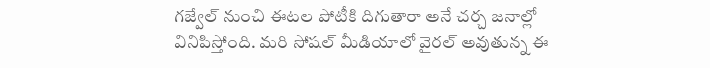గజ్వేల్ నుంచి ఈటల పోటీకి దిగుతారా అనే చర్చ జనాల్లో వినిపిస్తోంది. మరి సోషల్ మీడియాలో వైరల్ అవుతున్న ఈ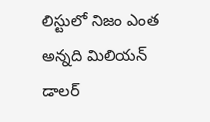లిస్టులో నిజం ఎంత అన్నది మిలియన్ డాలర్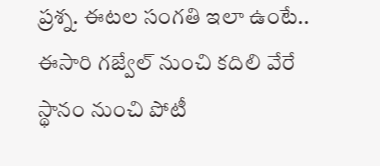ప్రశ్న. ఈటల సంగతి ఇలా ఉంటే.. ఈసారి గజ్వేల్ నుంచి కదిలి వేరే స్థానం నుంచి పోటీ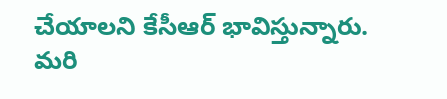చేయాలని కేసీఆర్ భావిస్తున్నారు. మరి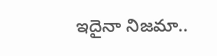ఇదైనా నిజమా..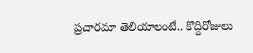ప్రచారమా తెలియాలంటే.. కొద్దిరోజులు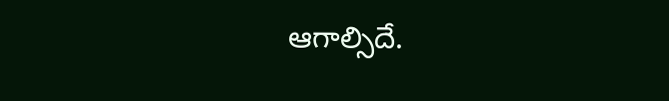ఆగాల్సిదే.